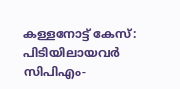കള്ളനോട്ട് കേസ്: പിടിയിലായവര്‍ സിപിഎം-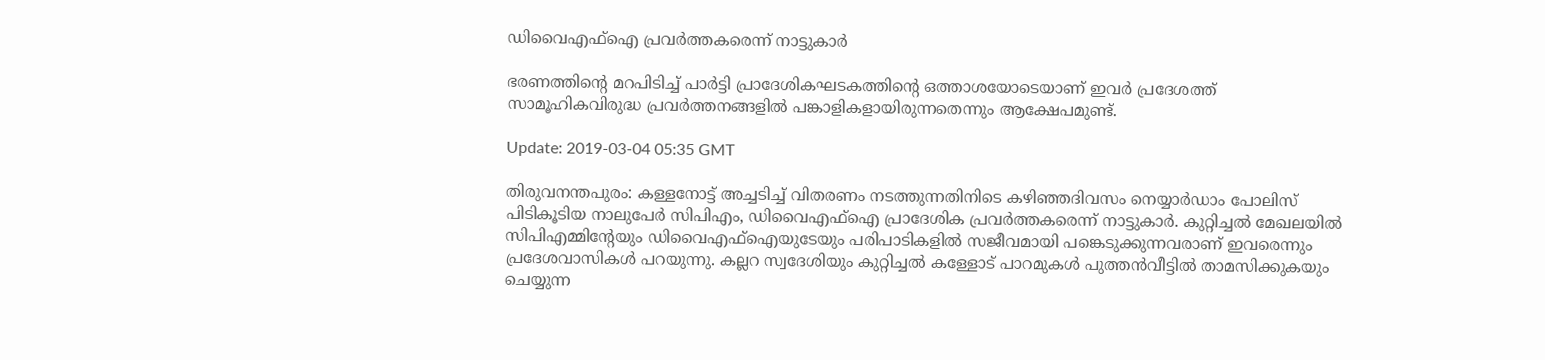ഡിവൈഎഫ്‌ഐ പ്രവര്‍ത്തകരെന്ന് നാട്ടുകാര്‍

ഭരണത്തിന്റെ മറപിടിച്ച് പാര്‍ട്ടി പ്രാദേശികഘടകത്തിന്റെ ഒത്താശയോടെയാണ് ഇവര്‍ പ്രദേശത്ത് സാമൂഹികവിരുദ്ധ പ്രവര്‍ത്തനങ്ങളില്‍ പങ്കാളികളായിരുന്നതെന്നും ആക്ഷേപമുണ്ട്.

Update: 2019-03-04 05:35 GMT

തിരുവനന്തപുരം: കള്ളനോട്ട് അച്ചടിച്ച് വിതരണം നടത്തുന്നതിനിടെ കഴിഞ്ഞദിവസം നെയ്യാര്‍ഡാം പോലിസ് പിടികൂടിയ നാലുപേര്‍ സിപിഎം, ഡിവൈഎഫ്‌ഐ പ്രാദേശിക പ്രവര്‍ത്തകരെന്ന് നാട്ടുകാര്‍. കുറ്റിച്ചല്‍ മേഖലയില്‍ സിപിഎമ്മിന്റേയും ഡിവൈഎഫ്‌ഐയുടേയും പരിപാടികളില്‍ സജീവമായി പങ്കെടുക്കുന്നവരാണ് ഇവരെന്നും പ്രദേശവാസികള്‍ പറയുന്നു. കല്ലറ സ്വദേശിയും കുറ്റിച്ചല്‍ കള്ളോട് പാറമുകള്‍ പുത്തന്‍വീട്ടില്‍ താമസിക്കുകയും ചെയ്യുന്ന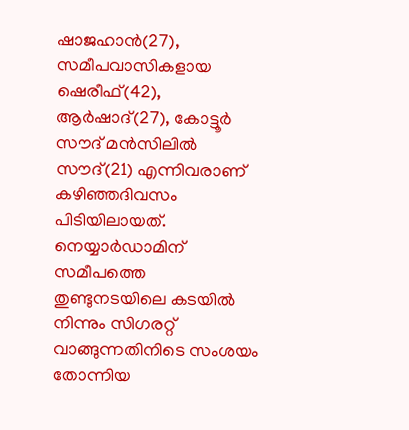ഷാജഹാന്‍(27), സമീപവാസികളായ ഷെരീഫ്(42), ആര്‍ഷാദ്(27), കോട്ടൂര്‍ സൗദ് മന്‍സിലില്‍ സൗദ്(21) എന്നിവരാണ് കഴിഞ്ഞദിവസം പിടിയിലായത്. നെയ്യാര്‍ഡാമിന് സമീപത്തെ തുണ്ടുനടയിലെ കടയില്‍ നിന്നും സിഗരറ്റ് വാങ്ങുന്നതിനിടെ സംശയം തോന്നിയ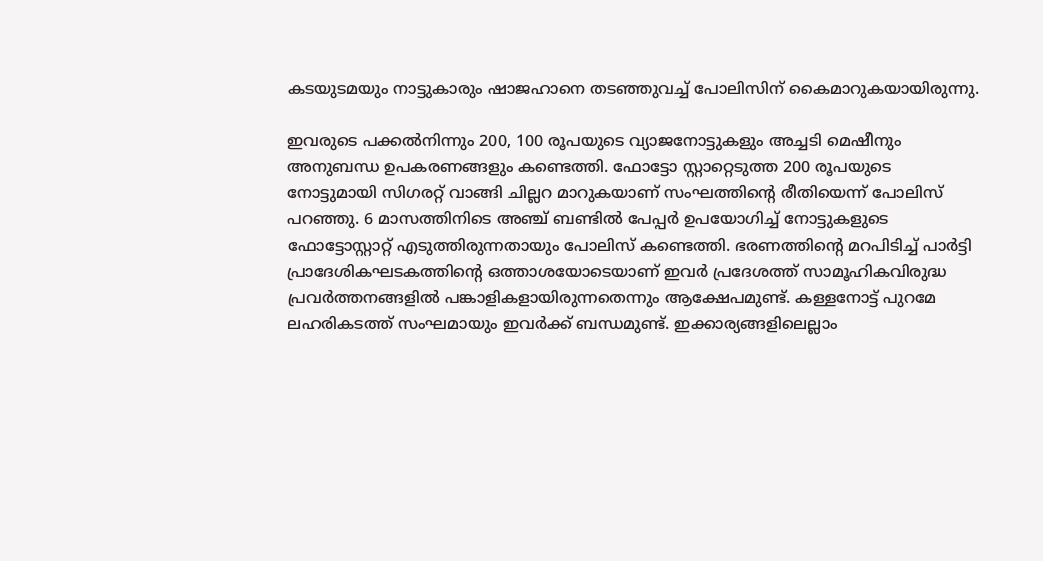കടയുടമയും നാട്ടുകാരും ഷാജഹാനെ തടഞ്ഞുവച്ച് പോലിസിന് കൈമാറുകയായിരുന്നു.

ഇവരുടെ പക്കല്‍നിന്നും 200, 100 രൂപയുടെ വ്യാജനോട്ടുകളും അച്ചടി മെഷീനും അനുബന്ധ ഉപകരണങ്ങളും കണ്ടെത്തി. ഫോട്ടോ സ്റ്റാറ്റെടുത്ത 200 രൂപയുടെ നോട്ടുമായി സിഗരറ്റ് വാങ്ങി ചില്ലറ മാറുകയാണ് സംഘത്തിന്റെ രീതിയെന്ന് പോലിസ് പറഞ്ഞു. 6 മാസത്തിനിടെ അഞ്ച് ബണ്ടില്‍ പേപ്പര്‍ ഉപയോഗിച്ച് നോട്ടുകളുടെ ഫോട്ടോസ്റ്റാറ്റ് എടുത്തിരുന്നതായും പോലിസ് കണ്ടെത്തി. ഭരണത്തിന്റെ മറപിടിച്ച് പാര്‍ട്ടി പ്രാദേശികഘടകത്തിന്റെ ഒത്താശയോടെയാണ് ഇവര്‍ പ്രദേശത്ത് സാമൂഹികവിരുദ്ധ പ്രവര്‍ത്തനങ്ങളില്‍ പങ്കാളികളായിരുന്നതെന്നും ആക്ഷേപമുണ്ട്. കള്ളനോട്ട് പുറമേ ലഹരികടത്ത് സംഘമായും ഇവര്‍ക്ക് ബന്ധമുണ്ട്. ഇക്കാര്യങ്ങളിലെല്ലാം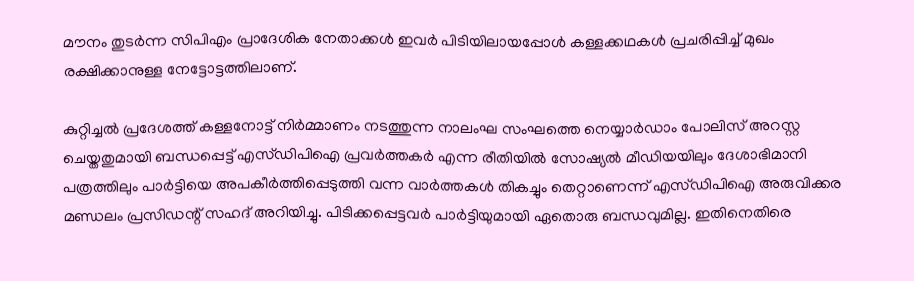മൗനം തുടര്‍ന്ന സിപിഎം പ്രാദേശിക നേതാക്കള്‍ ഇവര്‍ പിടിയിലായപ്പോള്‍ കള്ളക്കഥകള്‍ പ്രചരിപ്പിച്ച് മുഖം രക്ഷിക്കാനുള്ള നേട്ടോട്ടത്തിലാണ്.

കുറ്റിച്ചല്‍ പ്രദേശത്ത് കള്ളനോട്ട് നിര്‍മ്മാണം നടത്തുന്ന നാലംഘ സംഘത്തെ നെയ്യാര്‍ഡാം പോലിസ് അറസ്റ്റ ചെയ്തതുമായി ബന്ധപ്പെട്ട് എസ്ഡിപിഐ പ്രവര്‍ത്തകര്‍ എന്ന രീതിയില്‍ സോഷ്യല്‍ മീഡിയയിലും ദേശാഭിമാനി പത്രത്തിലും പാര്‍ട്ടിയെ അപകീര്‍ത്തിപ്പെടുത്തി വന്ന വാര്‍ത്തകള്‍ തികച്ചും തെറ്റാണെന്ന് എസ്ഡിപിഐ അരുവിക്കര മണ്ഡലം പ്രസിഡന്റ് സഹദ് അറിയിച്ചു. പിടിക്കപ്പെട്ടവര്‍ പാര്‍ട്ടിയുമായി ഏതൊരു ബന്ധവുമില്ല. ഇതിനെതിരെ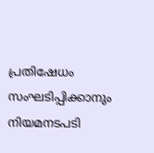പ്രതിഷേധം സംഘടിപ്പിക്കാനും നിയമനടപടി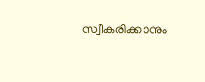സ്വീകരിക്കാനും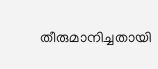തീരുമാനിച്ചതായി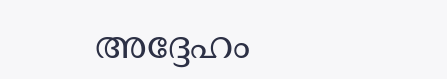അദ്ദേഹം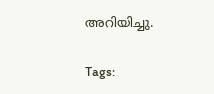അറിയിച്ചു.

Tags: